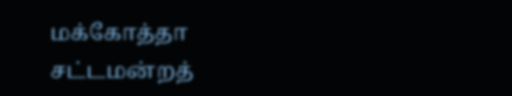மக்கோத்தா சட்டமன்றத்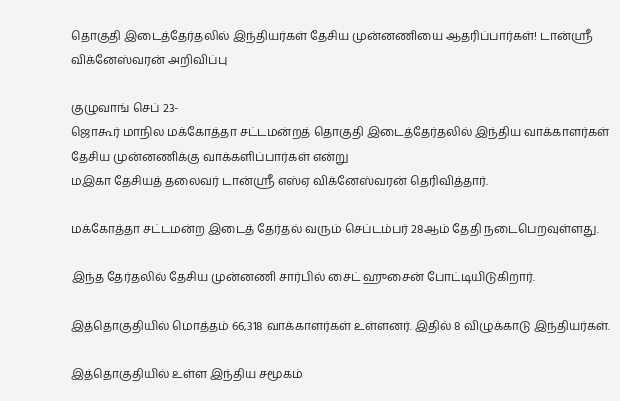தொகுதி இடைத்தேர்தலில் இந்தியர்கள் தேசிய முன்னணியை ஆதரிப்பார்கள்! டான்ஸ்ரீ விக்னேஸ்வரன் அறிவிப்பு

குழுவாங் செப் 23-
ஜொகூர் மாநில மக்கோத்தா சட்டமன்றத் தொகுதி இடைத்தேர்தலில் இந்திய வாக்காளர்கள் தேசிய முன்னணிக்கு வாக்களிப்பார்கள் என்று
மஇகா தேசியத் தலைவர் டான்ஶ்ரீ எஸ்ஏ விக்னேஸ்வரன் தெரிவித்தார்.

மக்கோத்தா சட்டமன்ற இடைத் தேர்தல் வரும் செப்டம்பர் 28ஆம் தேதி நடைபெறவுள்ளது.

இந்த தேர்தலில் தேசிய முன்னணி சார்பில் சைட் ஹுசைன் போட்டியிடுகிறார்.

இத்தொகுதியில் மொத்தம் 66,318 வாக்காளர்கள் உள்ளனர். இதில் 8 விழுக்காடு இந்தியர்கள்.

இத்தொகுதியில் உள்ள இந்திய சமூகம்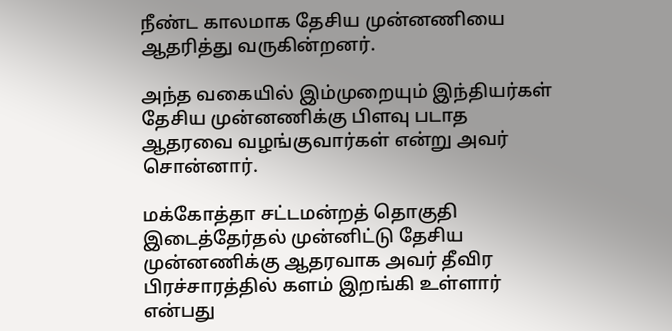நீண்ட காலமாக தேசிய முன்னணியை ஆதரித்து வருகின்றனர்.

அந்த வகையில் இம்முறையும் இந்தியர்கள் தேசிய முன்னணிக்கு பிளவு படாத ஆதரவை வழங்குவார்கள் என்று அவர் சொன்னார்.

மக்கோத்தா சட்டமன்றத் தொகுதி இடைத்தேர்தல் முன்னிட்டு தேசிய முன்னணிக்கு ஆதரவாக அவர் தீவிர பிரச்சாரத்தில் களம் இறங்கி உள்ளார் என்பது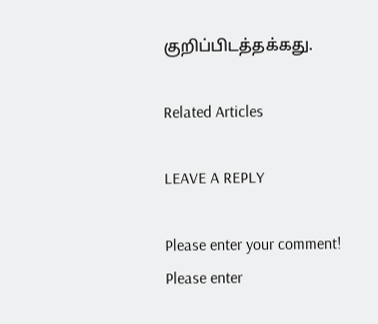குறிப்பிடத்தக்கது.

Related Articles

LEAVE A REPLY

Please enter your comment!
Please enter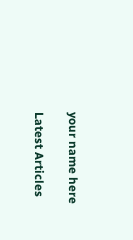your name here

Latest Articles